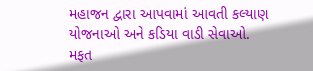મહાજન દ્વારા આપવામાં આવતી કલ્યાણ યોજનાઓ અને કડિયા વાડી સેવાઓ.
મફત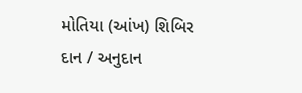મોતિયા (આંખ) શિબિર
દાન / અનુદાન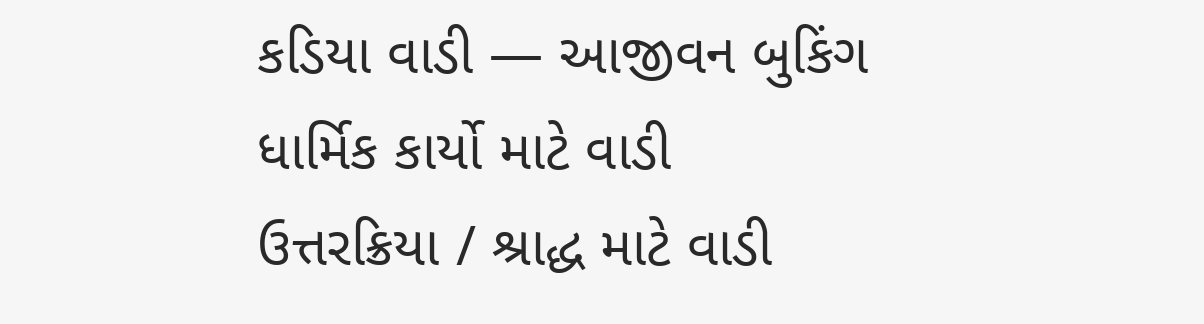કડિયા વાડી — આજીવન બુકિંગ
ધાર્મિક કાર્યો માટે વાડી
ઉત્તરક્રિયા / શ્રાદ્ધ માટે વાડી